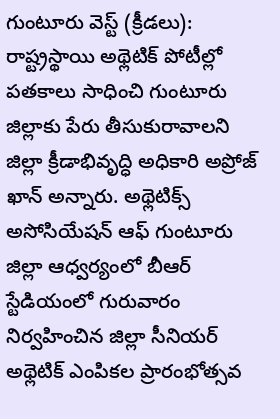గుంటూరు వెస్ట్ (క్రీడలు): రాష్ట్రస్థాయి అథ్లెటిక్ పోటీల్లో పతకాలు సాధించి గుంటూరు జిల్లాకు పేరు తీసుకురావాలని జిల్లా క్రీడాభివృద్ధి అధికారి అప్రోజ్ ఖాన్ అన్నారు. అథ్లెటిక్స్ అసోసియేషన్ ఆఫ్ గుంటూరు జిల్లా ఆధ్వర్యంలో బీఆర్ స్టేడియంలో గురువారం నిర్వహించిన జిల్లా సీనియర్ అథ్లెటిక్ ఎంపికల ప్రారంభోత్సవ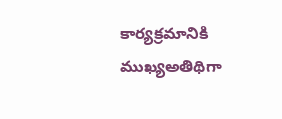కార్యక్రమానికి ముఖ్యఅతిథిగా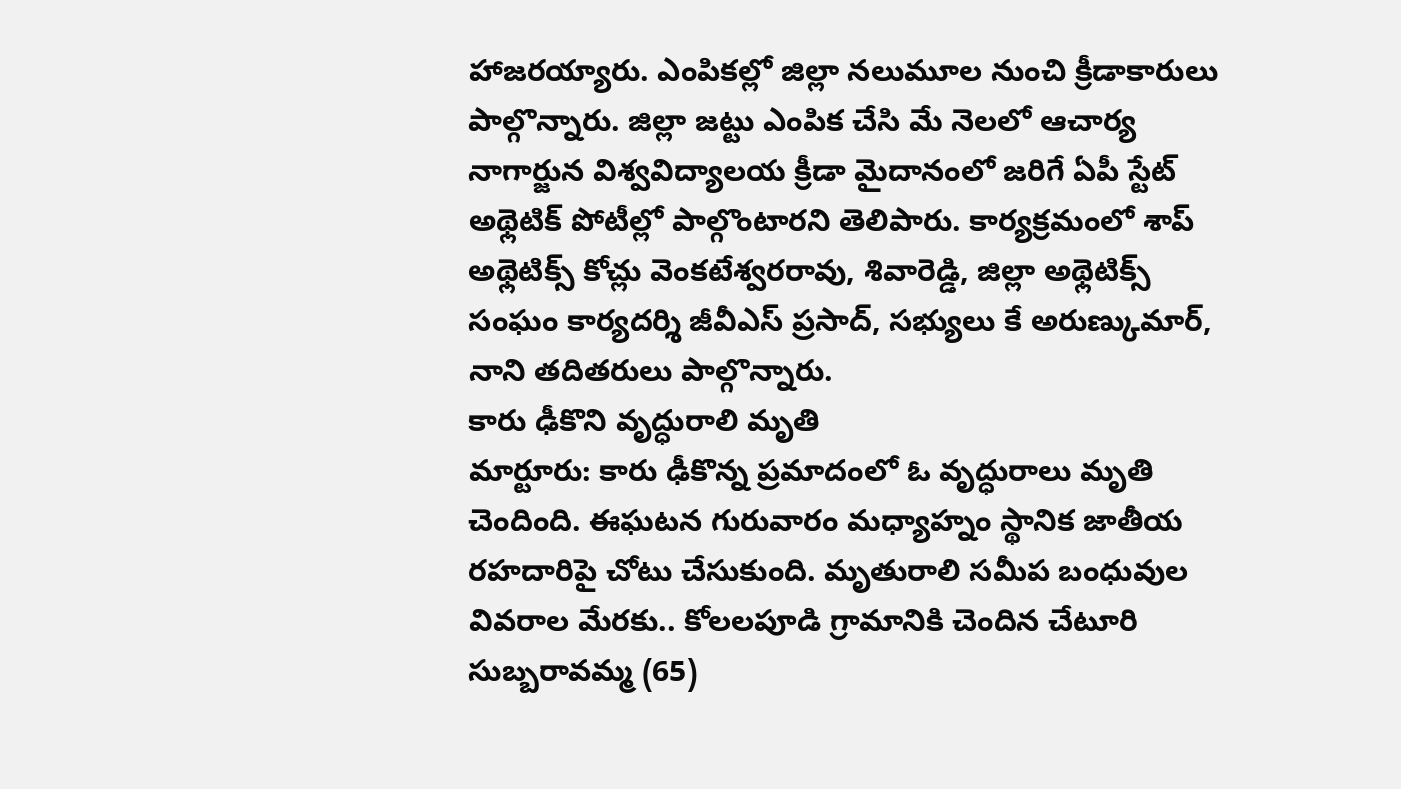హాజరయ్యారు. ఎంపికల్లో జిల్లా నలుమూల నుంచి క్రీడాకారులు పాల్గొన్నారు. జిల్లా జట్టు ఎంపిక చేసి మే నెలలో ఆచార్య నాగార్జున విశ్వవిద్యాలయ క్రీడా మైదానంలో జరిగే ఏపీ స్టేట్ అథ్లెటిక్ పోటీల్లో పాల్గొంటారని తెలిపారు. కార్యక్రమంలో శాప్ అథ్లెటిక్స్ కోచ్లు వెంకటేశ్వరరావు, శివారెడ్డి, జిల్లా అథ్లెటిక్స్ సంఘం కార్యదర్శి జీవీఎస్ ప్రసాద్, సభ్యులు కే అరుణ్కుమార్, నాని తదితరులు పాల్గొన్నారు.
కారు ఢీకొని వృద్ధురాలి మృతి
మార్టూరు: కారు ఢీకొన్న ప్రమాదంలో ఓ వృద్ధురాలు మృతి చెందింది. ఈఘటన గురువారం మధ్యాహ్నం స్థానిక జాతీయ రహదారిపై చోటు చేసుకుంది. మృతురాలి సమీప బంధువుల వివరాల మేరకు.. కోలలపూడి గ్రామానికి చెందిన చేటూరి సుబ్బరావమ్మ (65)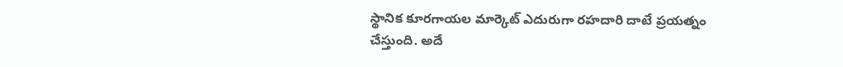స్థానిక కూరగాయల మార్కెట్ ఎదురుగా రహదారి దాటే ప్రయత్నం చేస్తుంది. అదే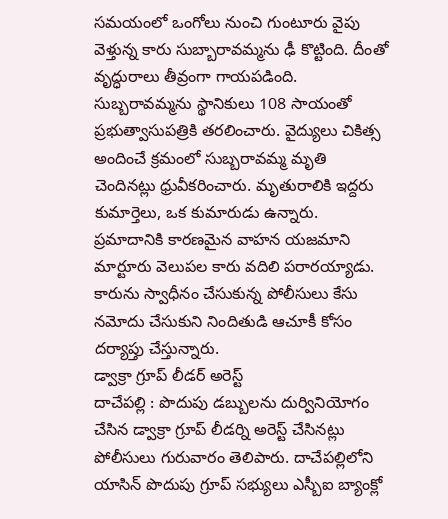సమయంలో ఒంగోలు నుంచి గుంటూరు వైపు వెళ్తున్న కారు సుబ్బారావమ్మను ఢీ కొట్టింది. దీంతో వృద్ధురాలు తీవ్రంగా గాయపడింది. సుబ్బరావమ్మను స్థానికులు 108 సాయంతో ప్రభుత్వాసుపత్రికి తరలించారు. వైద్యులు చికిత్స అందించే క్రమంలో సుబ్బరావమ్మ మృతి చెందినట్లు ధ్రువీకరించారు. మృతురాలికి ఇద్దరు కుమార్తెలు, ఒక కుమారుడు ఉన్నారు. ప్రమాదానికి కారణమైన వాహన యజమాని మార్టూరు వెలుపల కారు వదిలి పరారయ్యాడు. కారును స్వాధీనం చేసుకున్న పోలీసులు కేసు నమోదు చేసుకుని నిందితుడి ఆచూకీ కోసం దర్యాప్తు చేస్తున్నారు.
డ్వాక్రా గ్రూప్ లీడర్ అరెస్ట్
దాచేపల్లి : పొదుపు డబ్బులను దుర్వినియోగం చేసిన డ్వాక్రా గ్రూప్ లీడర్ని అరెస్ట్ చేసినట్లు పోలీసులు గురువారం తెలిపారు. దాచేపల్లిలోని యాసిన్ పొదుపు గ్రూప్ సభ్యులు ఎస్బీఐ బ్యాంక్లో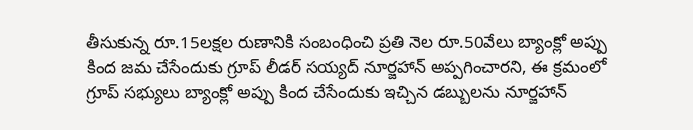తీసుకున్న రూ.15లక్షల రుణానికి సంబంధించి ప్రతి నెల రూ.50వేలు బ్యాంక్లో అప్పు కింద జమ చేసేందుకు గ్రూప్ లీడర్ సయ్యద్ నూర్జహాన్ అప్పగించారని, ఈ క్రమంలో గ్రూప్ సభ్యులు బ్యాంక్లో అప్పు కింద చేసేందుకు ఇచ్చిన డబ్బులను నూర్జహాన్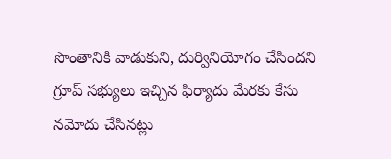సొంతానికి వాడుకుని, దుర్వినియోగం చేసిందని గ్రూప్ సభ్యులు ఇచ్చిన ఫిర్యాదు మేరకు కేసు నమోదు చేసినట్లు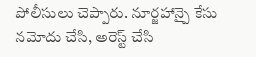పోలీసులు చెప్పారు. నూర్జహాన్పై కేసు నమోదు చేసి, అరెస్ట్ చేసి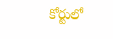కోర్టులో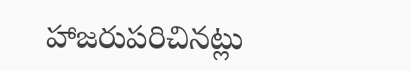హాజరుపరిచినట్లు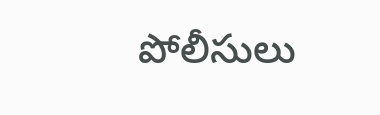పోలీసులు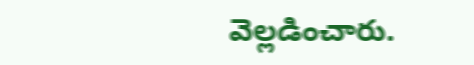వెల్లడించారు.